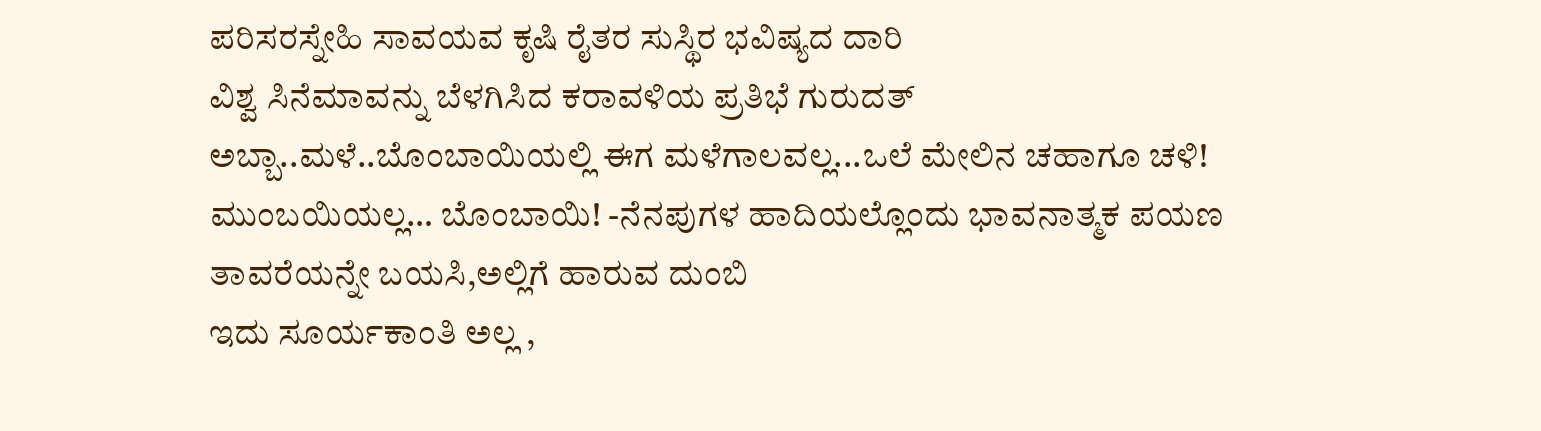ಪರಿಸರಸ್ನೇಹಿ ಸಾವಯವ ಕೃಷಿ ರೈತರ ಸುಸ್ಥಿರ ಭವಿಷ್ಯದ ದಾರಿ
ವಿಶ್ವ ಸಿನೆಮಾವನ್ನು ಬೆಳಗಿಸಿದ ಕರಾವಳಿಯ ಪ್ರತಿಭೆ ಗುರುದತ್
ಅಬ್ಬಾ..ಮಳೆ..ಬೊಂಬಾಯಿಯಲ್ಲಿ ಈಗ ಮಳೆಗಾಲವಲ್ಲ...ಒಲೆ ಮೇಲಿನ ಚಹಾಗೂ ಚಳಿ!
ಮುಂಬಯಿಯಲ್ಲ… ಬೊಂಬಾಯಿ! -ನೆನಪುಗಳ ಹಾದಿಯಲ್ಲೊಂದು ಭಾವನಾತ್ಮಕ ಪಯಣ
ತಾವರೆಯನ್ನೇ ಬಯಸಿ,ಅಲ್ಲಿಗೆ ಹಾರುವ ದುಂಬಿ
ಇದು ಸೂರ್ಯಕಾಂತಿ ಅಲ್ಲ ,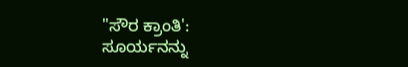"ಸೌರ ಕ್ರಾಂತಿ': ಸೂರ್ಯನನ್ನು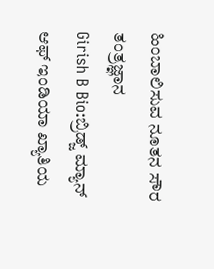ಹಿಂಬಾಲಿಸುವ ನೂತನ ಸೌರ ತಂತ್ರಜ್ಞಾನ
Girish B Bio:ಬ್ರಿಡ್ಜ್ ಮ್ಯಾನ್ ಆಫ್ ಇಂಡಿಯಾ ಖ್ಯಾತಿಯ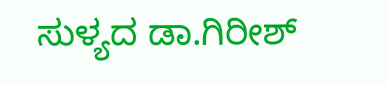ಸುಳ್ಯದ ಡಾ.ಗಿರೀಶ್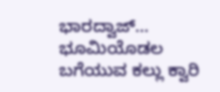ಭಾರದ್ವಾಜ್…
ಭೂಮಿಯೊಡಲ ಬಗೆಯುವ ಕಲ್ಲು ಕ್ವಾರಿ